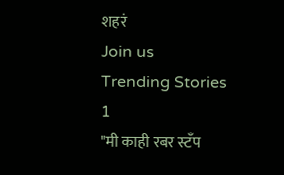शहरं
Join us
Trending Stories
1
"मी काही रबर स्टँप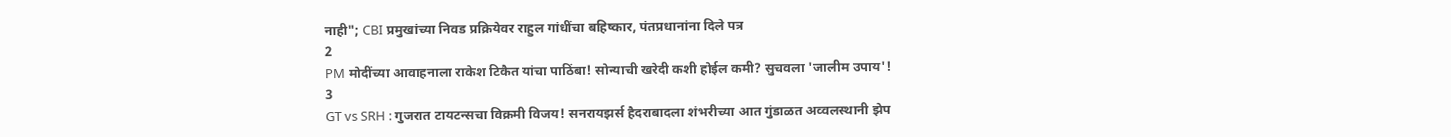नाही"; CBI प्रमुखांच्या निवड प्रक्रियेवर राहुल गांधींचा बहिष्कार, पंतप्रधानांना दिले पत्र
2
PM मोदींच्या आवाहनाला राकेश टिकैत यांचा पाठिंबा! सोन्याची खरेदी कशी होईल कमी? सुचवला 'जालीम उपाय'!
3
GT vs SRH : गुजरात टायटन्सचा विक्रमी विजय! सनरायझर्स हैदराबादला शंभरीच्या आत गुंडाळत अव्वलस्थानी झेप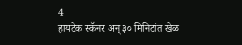4
हायटेक स्कॅनर अन् ३० मिनिटांत खेळ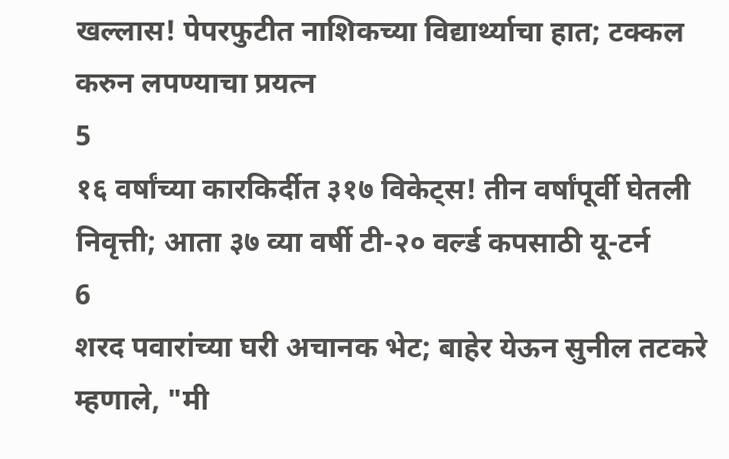खल्लास! पेपरफुटीत नाशिकच्या विद्यार्थ्याचा हात; टक्कल करुन लपण्याचा प्रयत्न
5
१६ वर्षांच्या कारकिर्दीत ३१७ विकेट्स! तीन वर्षांपूर्वी घेतली निवृत्ती; आता ३७ व्या वर्षी टी-२० वर्ल्ड कपसाठी यू-टर्न
6
शरद पवारांच्या घरी अचानक भेट; बाहेर येऊन सुनील तटकरे म्हणाले, "मी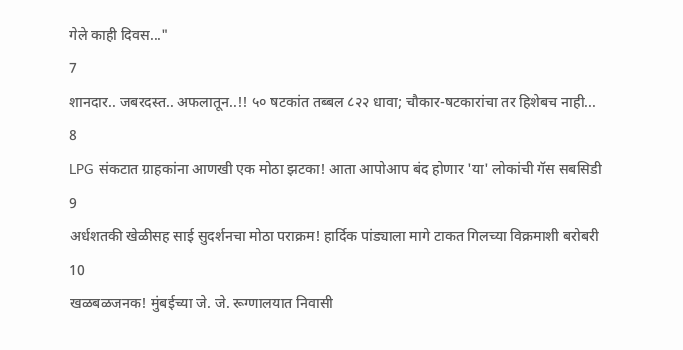गेले काही दिवस..."
7
शानदार.. जबरदस्त.. अफलातून..!! ५० षटकांत तब्बल ८२२ धावा; चौकार-षटकारांचा तर हिशेबच नाही...
8
LPG संकटात ग्राहकांना आणखी एक मोठा झटका! आता आपोआप बंद होणार 'या' लोकांची गॅस सबसिडी
9
अर्धशतकी खेळीसह साई सुदर्शनचा मोठा पराक्रम! हार्दिक पांड्याला मागे टाकत गिलच्या विक्रमाशी बरोबरी
10
खळबळजनक! मुंबईच्या जे. जे. रूग्णालयात निवासी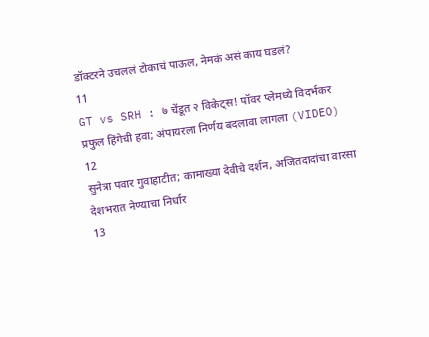डॉक्टरने उचललं टोकाचं पाऊल, नेमकं असं काय घडलं?
11
GT vs SRH : ७ चेंडूत २ विकेट्स! पॉवर प्लेमध्ये विदर्भकर प्रफुल हिंगेची हवा; अंपायरला निर्णय बदलावा लागला (VIDEO)
12
सुनेत्रा पवार गुवाहाटीत; कामाख्या देवीचे दर्शन, अजितदादांचा वारसा देशभरात नेण्याचा निर्धार
13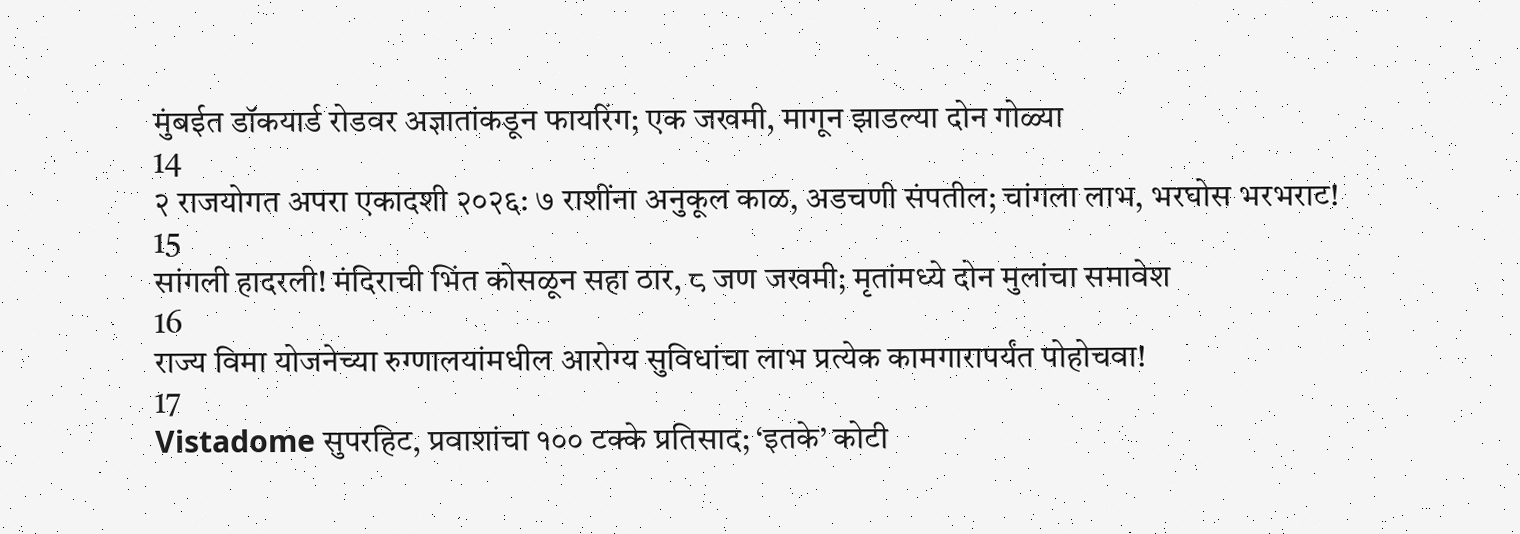मुंबईत डॉकयार्ड रोडवर अज्ञातांकडून फायरिंग; एक जखमी, मागून झाडल्या दोन गोळ्या
14
२ राजयोगत अपरा एकादशी २०२६: ७ राशींना अनुकूल काळ, अडचणी संपतील; चांगला लाभ, भरघोस भरभराट!
15
सांगली हादरली! मंदिराची भिंत कोसळून सहा ठार, ८ जण जखमी; मृतांमध्ये दोन मुलांचा समावेश
16
राज्य विमा योजनेच्या रुग्णालयांमधील आरोग्य सुविधांचा लाभ प्रत्येक कामगारापर्यंत पोहोचवा!
17
Vistadome सुपरहिट, प्रवाशांचा १०० टक्के प्रतिसाद; ‘इतके’ कोटी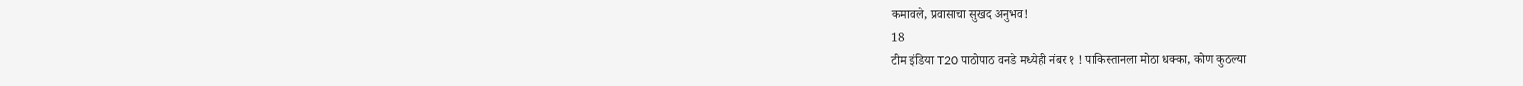कमावले, प्रवासाचा सुखद अनुभव!
18
टीम इंडिया T20 पाठोपाठ वनडे मध्येही नंबर १ ! पाकिस्तानला मोठा धक्का, कोण कुठल्या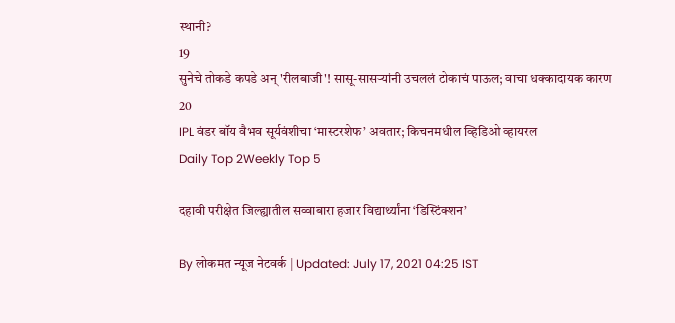स्थानी?
19
सुनेचे तोकडे कपडे अन् 'रीलबाजी'! सासू-सासऱ्यांनी उचललं टोकाचं पाऊल; वाचा धक्कादायक कारण
20
IPL वंडर बॉय वैभव सूर्यवंशीचा ‘मास्टरशेफ’ अवतार; किचनमधील व्हिडिओ व्हायरल
Daily Top 2Weekly Top 5

दहावी परीक्षेत जिल्ह्यातील सव्वाबारा हजार विद्यार्थ्यांना ‘डिस्टिंक्शन’

By लोकमत न्यूज नेटवर्क | Updated: July 17, 2021 04:25 IST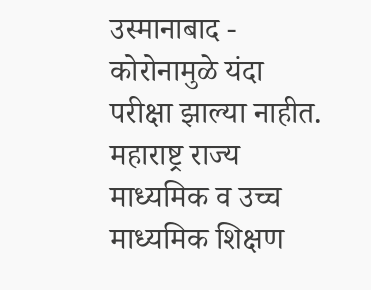उस्मानाबाद - कोरोनामुळे यंदा परीक्षा झाल्या नाहीत. महाराष्ट्र राज्य माध्यमिक व उच्च माध्यमिक शिक्षण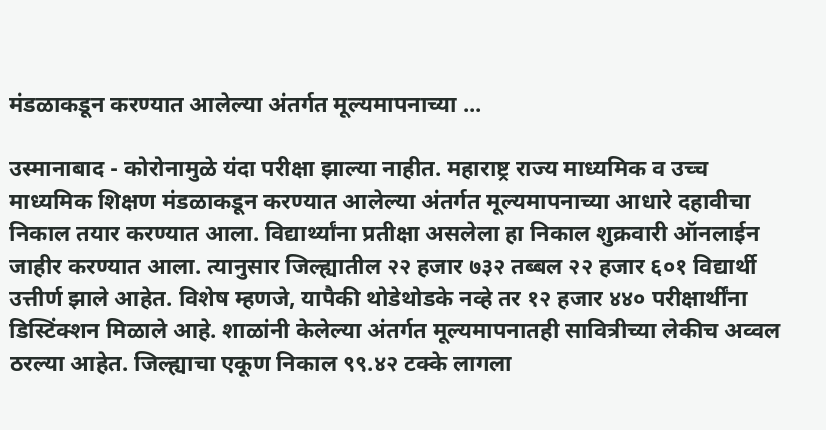मंडळाकडून करण्यात आलेल्या अंतर्गत मूल्यमापनाच्या ...

उस्मानाबाद - कोरोनामुळे यंदा परीक्षा झाल्या नाहीत. महाराष्ट्र राज्य माध्यमिक व उच्च माध्यमिक शिक्षण मंडळाकडून करण्यात आलेल्या अंतर्गत मूल्यमापनाच्या आधारे दहावीचा निकाल तयार करण्यात आला. विद्यार्थ्यांना प्रतीक्षा असलेला हा निकाल शुक्रवारी ऑनलाईन जाहीर करण्यात आला. त्यानुसार जिल्ह्यातील २२ हजार ७३२ तब्बल २२ हजार ६०१ विद्यार्थी उत्तीर्ण झाले आहेत. विशेष म्हणजे, यापैकी थोडेथोडके नव्हे तर १२ हजार ४४० परीक्षार्थींना डिस्टिंक्शन मिळाले आहे. शाळांनी केलेल्या अंतर्गत मूल्यमापनातही सावित्रीच्या लेकीच अव्वल ठरल्या आहेत. जिल्ह्याचा एकूण निकाल ९९.४२ टक्के लागला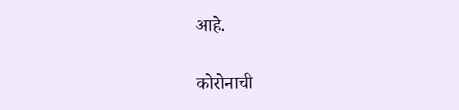आहे.

कोरोनाची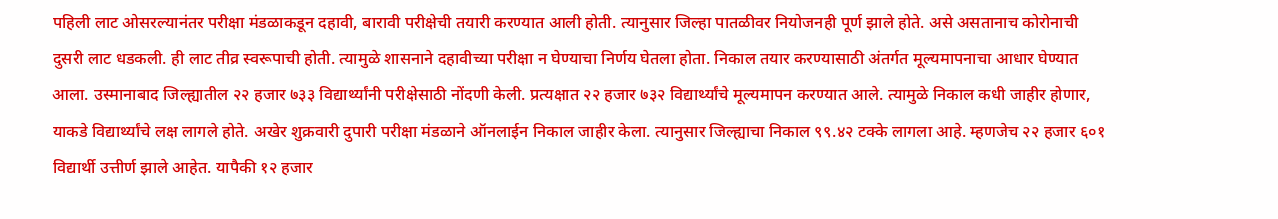पहिली लाट ओसरल्यानंतर परीक्षा मंडळाकडून दहावी, बारावी परीक्षेची तयारी करण्यात आली होती. त्यानुसार जिल्हा पातळीवर नियोजनही पूर्ण झाले होते. असे असतानाच कोरोनाची दुसरी लाट धडकली. ही लाट तीव्र स्वरूपाची होती. त्यामुळे शासनाने दहावीच्या परीक्षा न घेण्याचा निर्णय घेतला होता. निकाल तयार करण्यासाठी अंतर्गत मूल्यमापनाचा आधार घेण्यात आला. उस्मानाबाद जिल्ह्यातील २२ हजार ७३३ विद्यार्थ्यांनी परीक्षेसाठी नोंदणी केली. प्रत्यक्षात २२ हजार ७३२ विद्यार्थ्यांचे मूल्यमापन करण्यात आले. त्यामुळे निकाल कधी जाहीर होणार, याकडे विद्यार्थ्यांचे लक्ष लागले होते. अखेर शुक्रवारी दुपारी परीक्षा मंडळाने ऑनलाईन निकाल जाहीर केला. त्यानुसार जिल्ह्याचा निकाल ९९.४२ टक्के लागला आहे. म्हणजेच २२ हजार ६०१ विद्यार्थी उत्तीर्ण झाले आहेत. यापैकी १२ हजार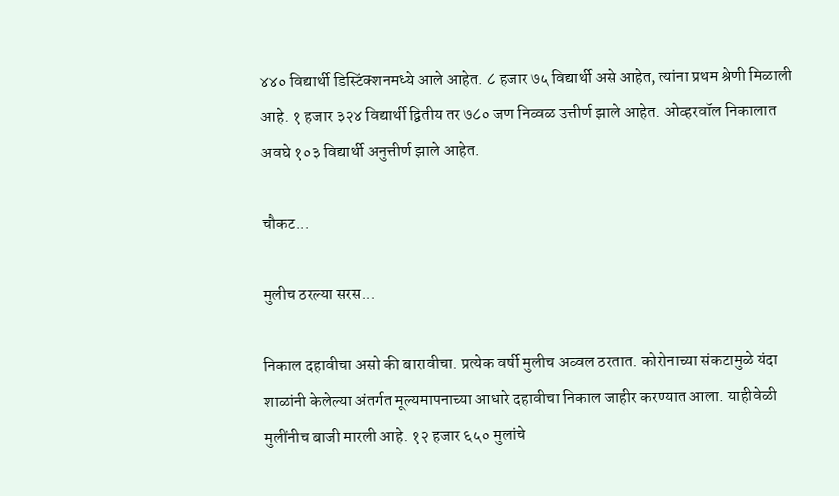४४० विद्यार्थी डिस्टिंक्शनमध्ये आले आहेत. ८ हजार ७५ विद्यार्थी असे आहेत, त्यांना प्रथम श्रेणी मिळाली आहे. १ हजार ३२४ विद्यार्थी द्वितीय तर ७८० जण निव्वळ उत्तीर्ण झाले आहेत. ओव्हरवॉल निकालात अवघे १०३ विद्यार्थी अनुत्तीर्ण झाले आहेत.

चौकट...

मुलीच ठरल्या सरस...

निकाल दहावीचा असो की बारावीचा. प्रत्येक वर्षी मुलीच अव्वल ठरतात. कोरोनाच्या संकटामुळे यंदा शाळांनी केलेल्या अंतर्गत मूल्यमापनाच्या आधारे दहावीचा निकाल जाहीर करण्यात आला. याहीवेळी मुलींनीच बाजी मारली आहे. १२ हजार ६५० मुलांचे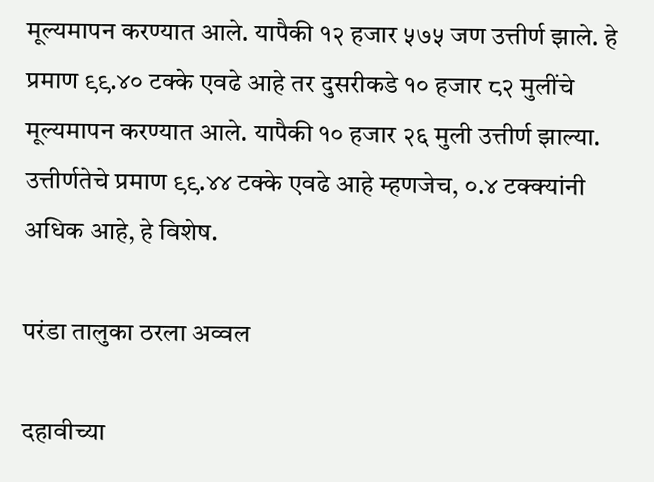मूल्यमापन करण्यात आले. यापैकी १२ हजार ५७५ जण उत्तीर्ण झाले. हे प्रमाण ९९.४० टक्के एवढे आहे तर दुसरीकडे १० हजार ८२ मुलींचे मूल्यमापन करण्यात आले. यापैकी १० हजार २६ मुली उत्तीर्ण झाल्या. उत्तीर्णतेचे प्रमाण ९९.४४ टक्के एवढे आहे म्हणजेच, ०.४ टक्क्यांनी अधिक आहे, हे विशेष.

परंडा तालुका ठरला अव्वल

दहावीच्या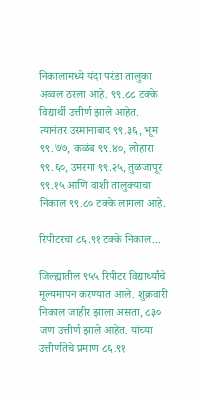निकालामध्ये यंदा परंडा तालुका अव्वल ठरला आहे. ९९.८८ टक्के विद्यार्थी उत्तीर्ण झाले आहेत. त्यानंतर उस्मानाबाद ९९.३६, भूम ९९.७७, कळंब ९९.४०, लोहारा ९९.६०, उमरगा ९९.२५, तुळजापूर ९९.१५ आणि वाशी तालुक्याचा निकाल ९९.८० टक्के लागला आहे.

रिपीटरचा ८६.९१ टक्के निकाल...

जिल्ह्यातील ९५५ रिपीटर विद्यार्थ्यांचे मूल्यमापन करण्यात आले. शुक्रवारी निकाल जाहीर झाला असता, ८३० जण उत्तीर्ण झाले आहेत. यांच्या उत्तीर्णतेचे प्रमाण ८६.९१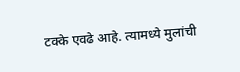टक्के एवढे आहे. त्यामध्ये मुलांची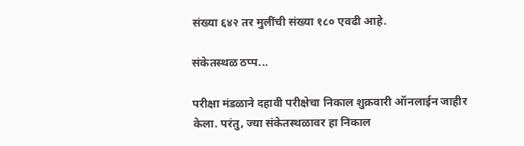संख्या ६४२ तर मुलींची संख्या १८० एवढी आहे.

संकेतस्थळ ठप्प...

परीक्षा मंडळाने दहावी परीक्षेचा निकाल शुक्रवारी ऑनलाईन जाहीर केला. परंतु, ज्या संकेतस्थळावर हा निकाल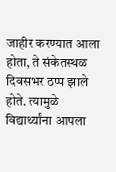जाहीर करण्यात आला होता, ते संकेतस्थळ दिवसभर ठप्प झाले होते. त्यामुळे विद्यार्थ्यांना आपला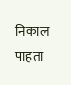निकाल पाहता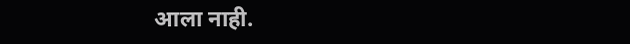आला नाही.